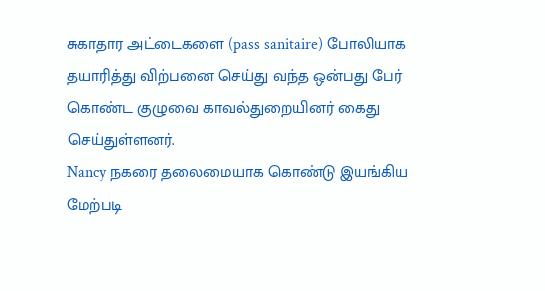சுகாதார அட்டைகளை (pass sanitaire) போலியாக தயாரித்து விற்பனை செய்து வந்த ஒன்பது பேர் கொண்ட குழுவை காவல்துறையினர் கைது செய்துள்ளனர்.
Nancy நகரை தலைமையாக கொண்டு இயங்கிய மேற்படி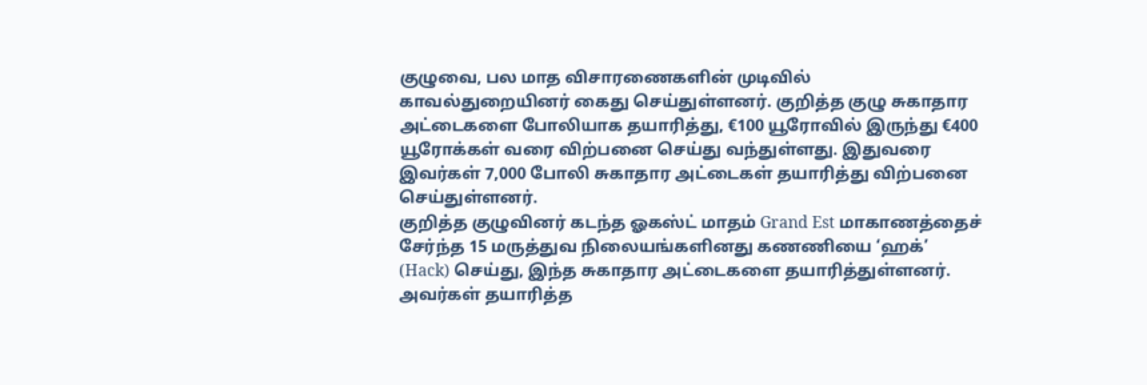குழுவை, பல மாத விசாரணைகளின் முடிவில் காவல்துறையினர் கைது செய்துள்ளனர். குறித்த குழு சுகாதார அட்டைகளை போலியாக தயாரித்து, €100 யூரோவில் இருந்து €400 யூரோக்கள் வரை விற்பனை செய்து வந்துள்ளது. இதுவரை இவர்கள் 7,000 போலி சுகாதார அட்டைகள் தயாரித்து விற்பனை செய்துள்ளனர்.
குறித்த குழுவினர் கடந்த ஓகஸ்ட் மாதம் Grand Est மாகாணத்தைச் சேர்ந்த 15 மருத்துவ நிலையங்களினது கணணியை ‘ஹக்’ (Hack) செய்து, இந்த சுகாதார அட்டைகளை தயாரித்துள்ளனர். அவர்கள் தயாரித்த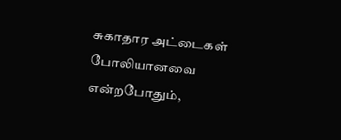சுகாதார அட்டைகள் போலியானவை என்றபோதும்,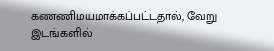கணணிமயமாக்கப்பட்டதால், வேறு இடங்களில்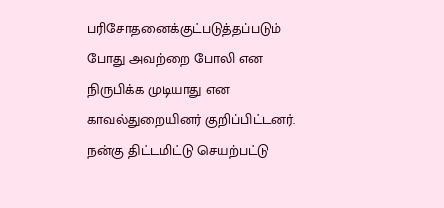பரிசோதனைக்குட்படுத்தப்படும் போது அவற்றை போலி என நிருபிக்க முடியாது என காவல்துறையினர் குறிப்பிட்டனர்.
நன்கு திட்டமிட்டு செயற்பட்டு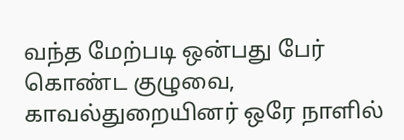வந்த மேற்படி ஒன்பது பேர் கொண்ட குழுவை, காவல்துறையினர் ஒரே நாளில்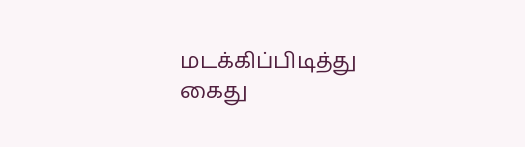மடக்கிப்பிடித்து கைது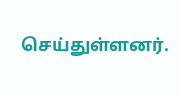செய்துள்ளனர்.